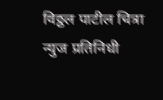विठ्ठल पाटील चित्रा न्युज प्रतिनिधी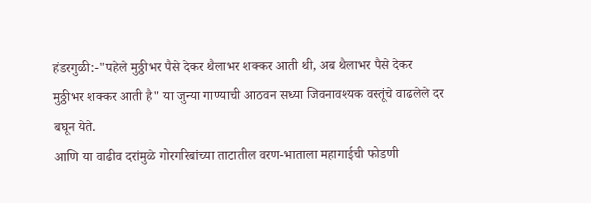हंडरगुळी:-"पहेले मुठ्ठीभर पैसे देकर थैलाभर शक्कर आती थी, अब थैलाभर पैसे देकर मुठ्ठीभर शक्कर आती है" या जुन्या गाण्याची आठवन सध्या जिवनावश्यक वस्तूंचे वाढलेले दर बघून येते.
आणि या वाढीव दरांमुळे गोरगरिबांच्या ताटातील वरण-भाताला महागाईची फोडणी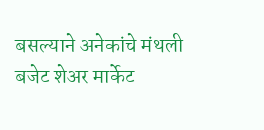बसल्याने अनेकांचे मंथली बजेट शेअर मार्केट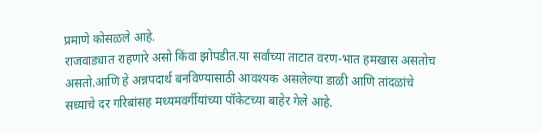प्रमाणे कोसळले आहे.
राजवाड्यात राहणारे असो किंवा झोपडीत.या सर्वांच्या ताटात वरण-भात हमखास असतोच असतो.आणि हे अन्नपदार्थ बनविण्यासाठी आवश्यक असलेल्या डाळी आणि तांदळांचे सध्याचे दर गरिबांसह मध्यमवर्गीयांच्या पॉकेटच्या बाहेर गेले आहे.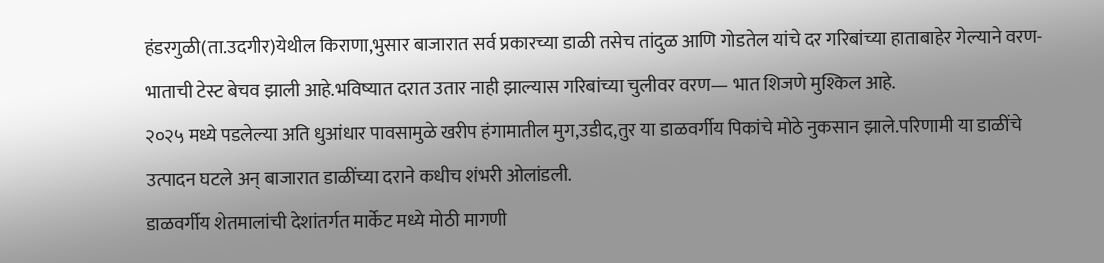हंडरगुळी(ता.उदगीर)येथील किराणा,भुसार बाजारात सर्व प्रकारच्या डाळी तसेच तांदुळ आणि गोडतेल यांचे दर गरिबांच्या हाताबाहेर गेल्याने वरण-भाताची टेस्ट बेचव झाली आहे.भविष्यात दरात उतार नाही झाल्यास गरिबांच्या चुलीवर वरण— भात शिजणे मुश्किल आहे.
२०२५ मध्ये पडलेल्या अति धुआंधार पावसामुळे खरीप हंगामातील मुग,उडीद,तुर या डाळवर्गीय पिकांचे मोठे नुकसान झाले.परिणामी या डाळींचे उत्पादन घटले अन् बाजारात डाळींच्या दराने कधीच शंभरी ओलांडली.
डाळवर्गीय शेतमालांची देशांतर्गत मार्केट मध्ये मोठी मागणी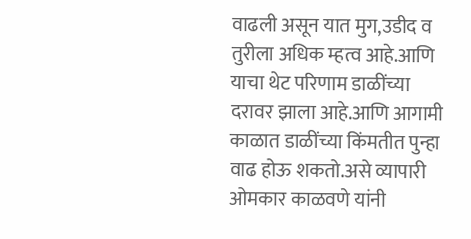वाढली असून यात मुग,उडीद व तुरीला अधिक म्हत्व आहे.आणि याचा थेट परिणाम डाळींच्या दरावर झाला आहे.आणि आगामी काळात डाळींच्या किंमतीत पुन्हा वाढ होऊ शकतो.असे व्यापारी ओमकार काळवणे यांनी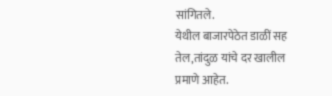सांगितले.
येथील बाजारपेठेत डाळीं सह तेल,तांदुळ यांचे दर खालील प्रमाणे आहेत.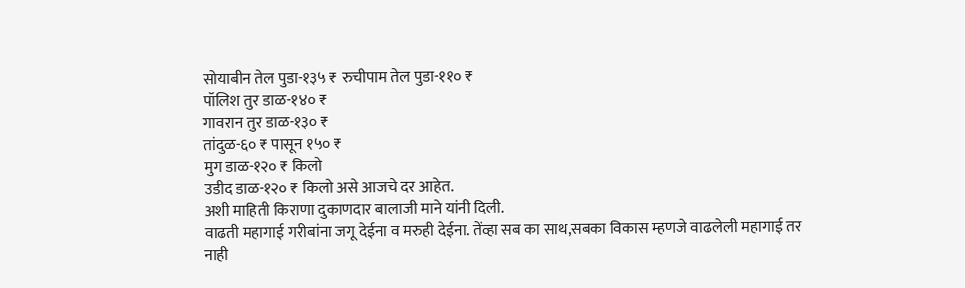सोयाबीन तेल पुडा-१३५ ₹ रुचीपाम तेल पुडा-११० ₹
पॉलिश तुर डाळ-१४० ₹
गावरान तुर डाळ-१३० ₹
तांदुळ-६० ₹ पासून १५० ₹
मुग डाळ-१२० ₹ किलो
उडीद डाळ-१२० ₹ किलो असे आजचे दर आहेत.
अशी माहिती किराणा दुकाणदार बालाजी माने यांनी दिली.
वाढती महागाई गरीबांना जगू देईना व मरुही देईना. तेंव्हा सब का साथ,सबका विकास म्हणजे वाढलेली महागाई तर नाही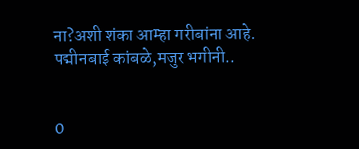ना?अशी शंका आम्हा गरीबांना आहे.
पद्मीनबाई कांबळे,मजुर भगीनी..


0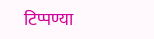टिप्पण्या